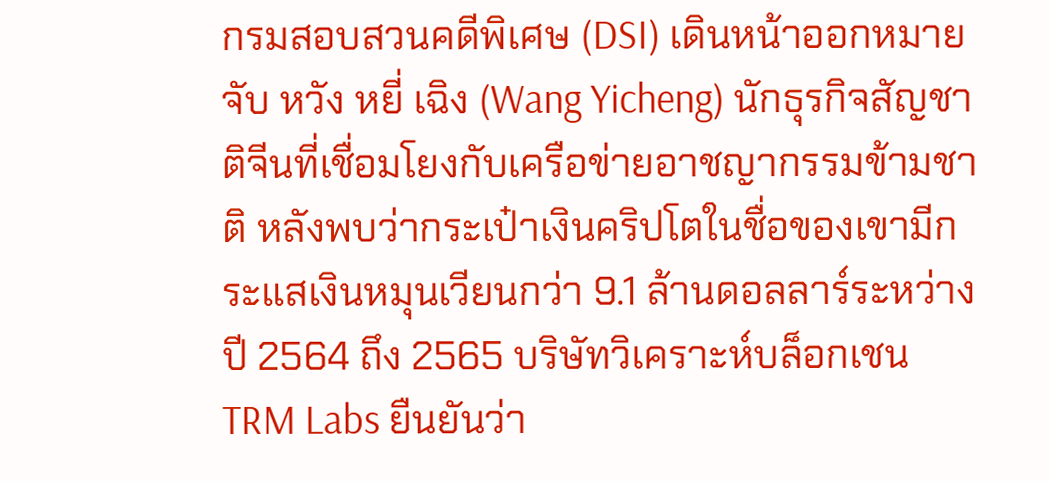กรมสอบสวนคดีพิเศษ (DSI) เดินหน้าออกหมายจับ หวัง หยี่ เฉิง (Wang Yicheng) นักธุรกิจสัญชาติจีนที่เชื่อมโยงกับเครือข่ายอาชญากรรมข้ามชาติ หลังพบว่ากระเป๋าเงินคริปโตในชื่อของเขามีกระแสเงินหมุนเวียนกว่า 9.1 ล้านดอลลาร์ระหว่างปี 2564 ถึง 2565 บริษัทวิเคราะห์บล็อกเชน TRM Labs ยืนยันว่า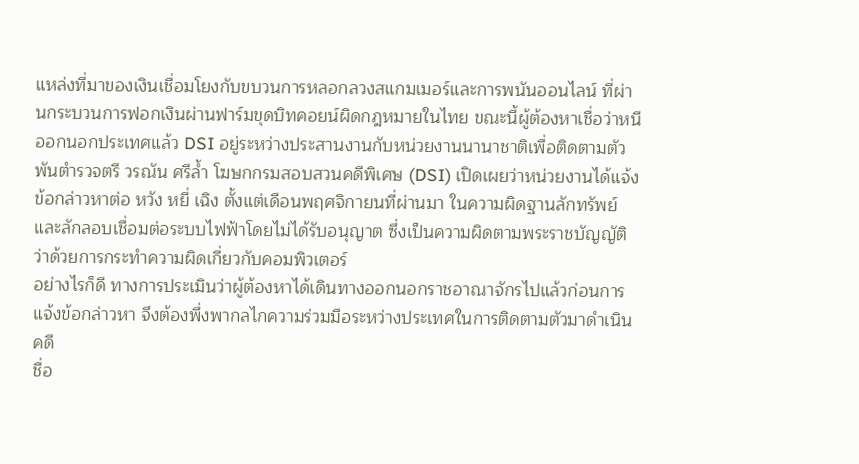แหล่งที่มาของเงินเชื่อมโยงกับขบวนการหลอกลวงสแกมเมอร์และการพนันออนไลน์ ที่ผ่านกระบวนการฟอกเงินผ่านฟาร์มขุดบิทคอยน์ผิดกฎหมายในไทย ขณะนี้ผู้ต้องหาเชื่อว่าหนีออกนอกประเทศแล้ว DSI อยู่ระหว่างประสานงานกับหน่วยงานนานาชาติเพื่อติดตามตัว
พันตำรวจตรี วรณัน ศรีล้ำ โฆษกกรมสอบสวนคดีพิเศษ (DSI) เปิดเผยว่าหน่วยงานได้แจ้งข้อกล่าวหาต่อ หวัง หยี่ เฉิง ตั้งแต่เดือนพฤศจิกายนที่ผ่านมา ในความผิดฐานลักทรัพย์และลักลอบเชื่อมต่อระบบไฟฟ้าโดยไม่ได้รับอนุญาต ซึ่งเป็นความผิดตามพระราชบัญญัติว่าด้วยการกระทำความผิดเกี่ยวกับคอมพิวเตอร์
อย่างไรก็ดี ทางการประเมินว่าผู้ต้องหาได้เดินทางออกนอกราชอาณาจักรไปแล้วก่อนการแจ้งข้อกล่าวหา จึงต้องพึ่งพากลไกความร่วมมือระหว่างประเทศในการติดตามตัวมาดำเนินคดี
ชื่อ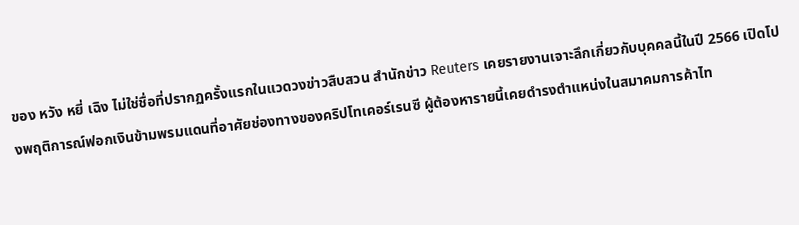ของ หวัง หยี่ เฉิง ไม่ใช่ชื่อที่ปรากฏครั้งแรกในแวดวงข่าวสืบสวน สำนักข่าว Reuters เคยรายงานเจาะลึกเกี่ยวกับบุคคลนี้ในปี 2566 เปิดโปงพฤติการณ์ฟอกเงินข้ามพรมแดนที่อาศัยช่องทางของคริปโทเคอร์เรนซี ผู้ต้องหารายนี้เคยดำรงตำแหน่งในสมาคมการค้าไท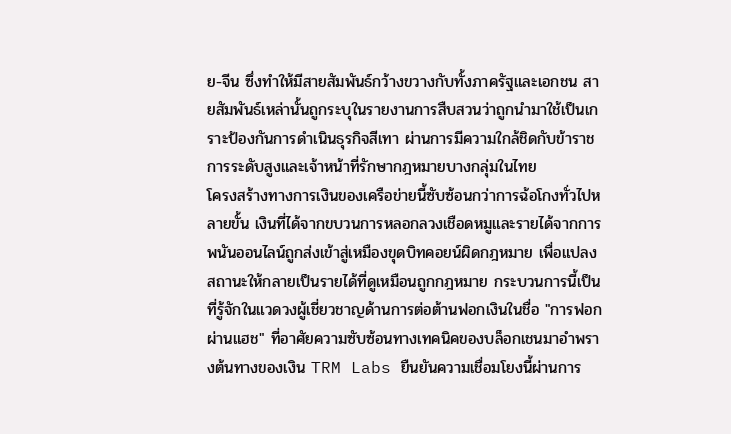ย-จีน ซึ่งทำให้มีสายสัมพันธ์กว้างขวางกับทั้งภาครัฐและเอกชน สายสัมพันธ์เหล่านั้นถูกระบุในรายงานการสืบสวนว่าถูกนำมาใช้เป็นเกราะป้องกันการดำเนินธุรกิจสีเทา ผ่านการมีความใกล้ชิดกับข้าราชการระดับสูงและเจ้าหน้าที่รักษากฎหมายบางกลุ่มในไทย
โครงสร้างทางการเงินของเครือข่ายนี้ซับซ้อนกว่าการฉ้อโกงทั่วไปหลายขั้น เงินที่ได้จากขบวนการหลอกลวงเชือดหมูและรายได้จากการพนันออนไลน์ถูกส่งเข้าสู่เหมืองขุดบิทคอยน์ผิดกฎหมาย เพื่อแปลงสถานะให้กลายเป็นรายได้ที่ดูเหมือนถูกกฎหมาย กระบวนการนี้เป็นที่รู้จักในแวดวงผู้เชี่ยวชาญด้านการต่อต้านฟอกเงินในชื่อ "การฟอกผ่านแฮช" ที่อาศัยความซับซ้อนทางเทคนิคของบล็อกเชนมาอำพรางต้นทางของเงิน TRM Labs ยืนยันความเชื่อมโยงนี้ผ่านการ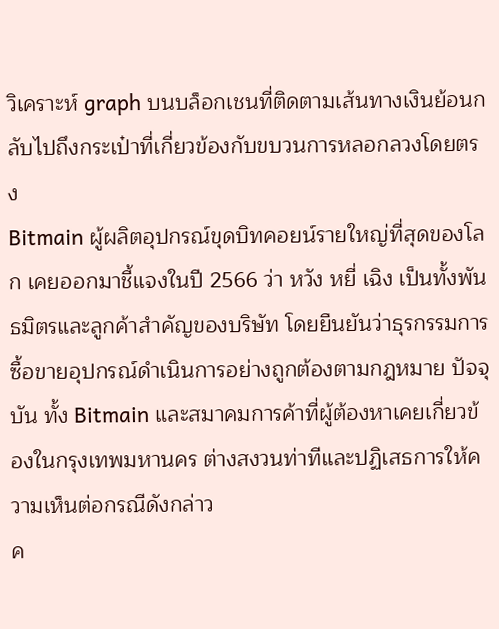วิเคราะห์ graph บนบล็อกเชนที่ติดตามเส้นทางเงินย้อนกลับไปถึงกระเป๋าที่เกี่ยวข้องกับขบวนการหลอกลวงโดยตรง
Bitmain ผู้ผลิตอุปกรณ์ขุดบิทคอยน์รายใหญ่ที่สุดของโลก เคยออกมาชี้แจงในปี 2566 ว่า หวัง หยี่ เฉิง เป็นทั้งพันธมิตรและลูกค้าสำคัญของบริษัท โดยยืนยันว่าธุรกรรมการซื้อขายอุปกรณ์ดำเนินการอย่างถูกต้องตามกฎหมาย ปัจจุบัน ทั้ง Bitmain และสมาคมการค้าที่ผู้ต้องหาเคยเกี่ยวข้องในกรุงเทพมหานคร ต่างสงวนท่าทีและปฏิเสธการให้ความเห็นต่อกรณีดังกล่าว
ค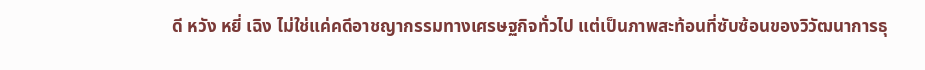ดี หวัง หยี่ เฉิง ไม่ใช่แค่คดีอาชญากรรมทางเศรษฐกิจทั่วไป แต่เป็นภาพสะท้อนที่ซับซ้อนของวิวัฒนาการธุ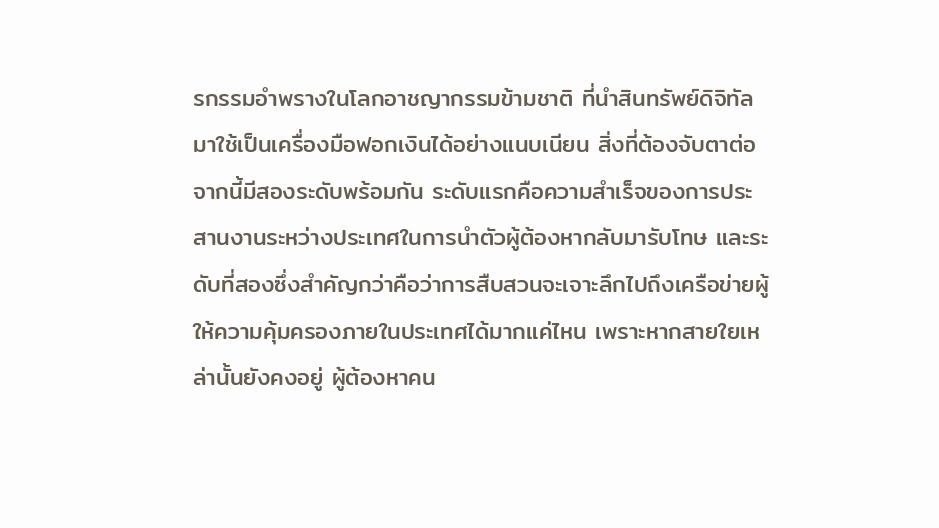รกรรมอำพรางในโลกอาชญากรรมข้ามชาติ ที่นำสินทรัพย์ดิจิทัลมาใช้เป็นเครื่องมือฟอกเงินได้อย่างแนบเนียน สิ่งที่ต้องจับตาต่อจากนี้มีสองระดับพร้อมกัน ระดับแรกคือความสำเร็จของการประสานงานระหว่างประเทศในการนำตัวผู้ต้องหากลับมารับโทษ และระดับที่สองซึ่งสำคัญกว่าคือว่าการสืบสวนจะเจาะลึกไปถึงเครือข่ายผู้ให้ความคุ้มครองภายในประเทศได้มากแค่ไหน เพราะหากสายใยเหล่านั้นยังคงอยู่ ผู้ต้องหาคน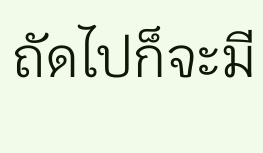ถัดไปก็จะมี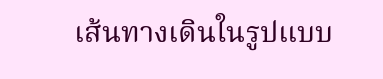เส้นทางเดินในรูปแบบ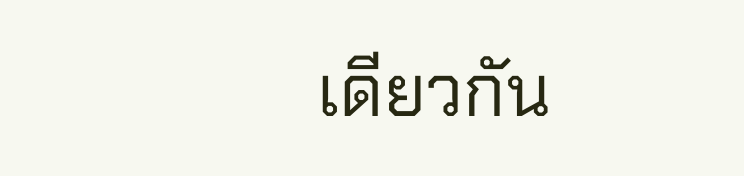เดียวกัน